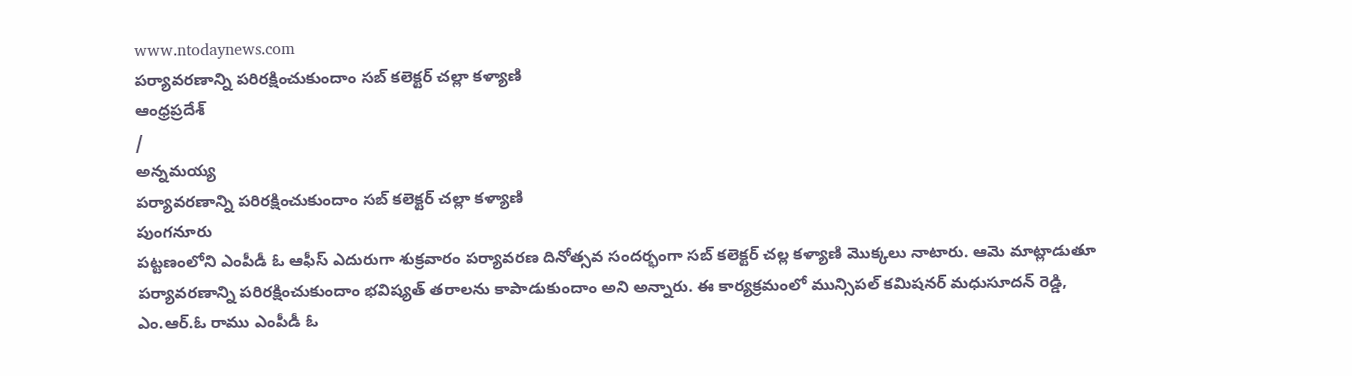www.ntodaynews.com
పర్యావరణాన్ని పరిరక్షించుకుందాం సబ్ కలెక్టర్ చల్లా కళ్యాణి
ఆంధ్రప్రదేశ్
/
అన్నమయ్య
పర్యావరణాన్ని పరిరక్షించుకుందాం సబ్ కలెక్టర్ చల్లా కళ్యాణి
పుంగనూరు
పట్టణంలోని ఎంపీడీ ఓ ఆఫీస్ ఎదురుగా శుక్రవారం పర్యావరణ దినోత్సవ సందర్భంగా సబ్ కలెక్టర్ చల్ల కళ్యాణి మొక్కలు నాటారు. ఆమె మాట్లాడుతూ పర్యావరణాన్ని పరిరక్షించుకుందాం భవిష్యత్ తరాలను కాపాడుకుందాం అని అన్నారు. ఈ కార్యక్రమంలో మున్సిపల్ కమిషనర్ మధుసూదన్ రెడ్డి, ఎం.ఆర్.ఓ రాము ఎంపీడీ ఓ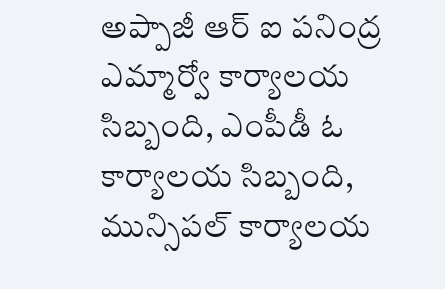అప్పాజీ ఆర్ ఐ పనింద్ర ఎమ్మార్వో కార్యాలయ సిబ్బంది, ఎంపీడీ ఓ కార్యాలయ సిబ్బంది, మున్సిపల్ కార్యాలయ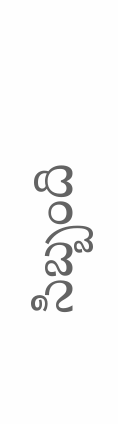సిబ్బంది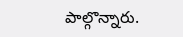పాల్గొన్నారు.